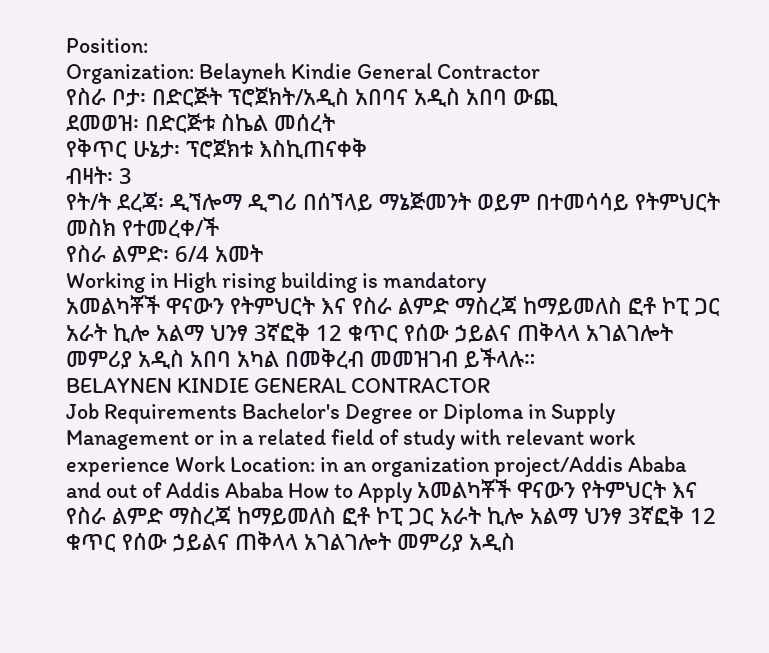Position:
Organization: Belayneh Kindie General Contractor
የስራ ቦታ፡ በድርጅት ፕሮጀክት/አዲስ አበባና አዲስ አበባ ውጪ
ደመወዝ፡ በድርጅቱ ስኬል መሰረት
የቅጥር ሁኔታ፡ ፕሮጀክቱ እስኪጠናቀቅ
ብዛት፡ 3
የት/ት ደረጃ፡ ዲኘሎማ ዲግሪ በሰኘላይ ማኔጅመንት ወይም በተመሳሳይ የትምህርት መስክ የተመረቀ/ች
የስራ ልምድ፡ 6/4 አመት
Working in High rising building is mandatory
አመልካቾች ዋናውን የትምህርት እና የስራ ልምድ ማስረጃ ከማይመለስ ፎቶ ኮፒ ጋር አራት ኪሎ አልማ ህንፃ 3ኛፎቅ 12 ቁጥር የሰው ኃይልና ጠቅላላ አገልገሎት መምሪያ አዲስ አበባ አካል በመቅረብ መመዝገብ ይችላሉ።
BELAYNEN KINDIE GENERAL CONTRACTOR
Job Requirements Bachelor's Degree or Diploma in Supply Management or in a related field of study with relevant work experience Work Location: in an organization project/Addis Ababa and out of Addis Ababa How to Apply አመልካቾች ዋናውን የትምህርት እና የስራ ልምድ ማስረጃ ከማይመለስ ፎቶ ኮፒ ጋር አራት ኪሎ አልማ ህንፃ 3ኛፎቅ 12 ቁጥር የሰው ኃይልና ጠቅላላ አገልገሎት መምሪያ አዲስ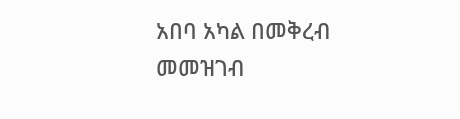አበባ አካል በመቅረብ መመዝገብ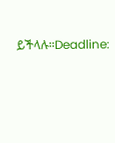ይችላሉ።Deadline: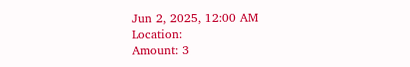Jun 2, 2025, 12:00 AM
Location:
Amount: 3